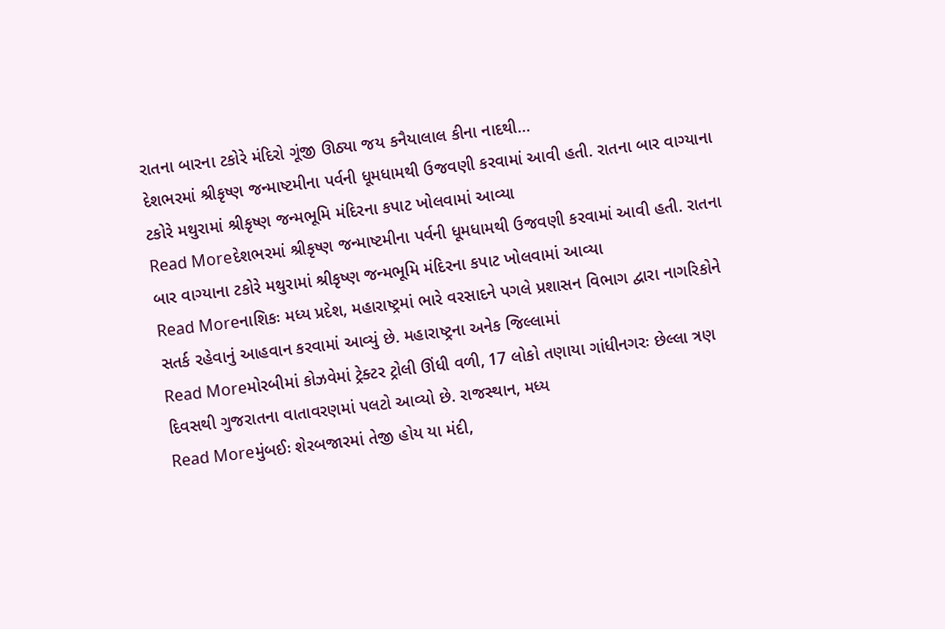રાતના બારના ટકોરે મંદિરો ગૂંજી ઊઠ્યા જય કનૈયાલાલ કીના નાદથી…
દેશભરમાં શ્રીકૃષ્ણ જન્માષ્ટમીના પર્વની ધૂમધામથી ઉજવણી કરવામાં આવી હતી. રાતના બાર વાગ્યાના ટકોરે મથુરામાં શ્રીકૃષ્ણ જન્મભૂમિ મંદિરના કપાટ ખોલવામાં આવ્યા
Read Moreદેશભરમાં શ્રીકૃષ્ણ જન્માષ્ટમીના પર્વની ધૂમધામથી ઉજવણી કરવામાં આવી હતી. રાતના બાર વાગ્યાના ટકોરે મથુરામાં શ્રીકૃષ્ણ જન્મભૂમિ મંદિરના કપાટ ખોલવામાં આવ્યા
Read Moreનાશિકઃ મધ્ય પ્રદેશ, મહારાષ્ટ્રમાં ભારે વરસાદને પગલે પ્રશાસન વિભાગ દ્વારા નાગરિકોને સતર્ક રહેવાનું આહવાન કરવામાં આવ્યું છે. મહારાષ્ટ્રના અનેક જિલ્લામાં
Read Moreમોરબીમાં કોઝવેમાં ટ્રેક્ટર ટ્રોલી ઊંધી વળી, 17 લોકો તણાયા ગાંધીનગરઃ છેલ્લા ત્રણ દિવસથી ગુજરાતના વાતાવરણમાં પલટો આવ્યો છે. રાજસ્થાન, મધ્ય
Read Moreમુંબઈઃ શેરબજારમાં તેજી હોય યા મંદી,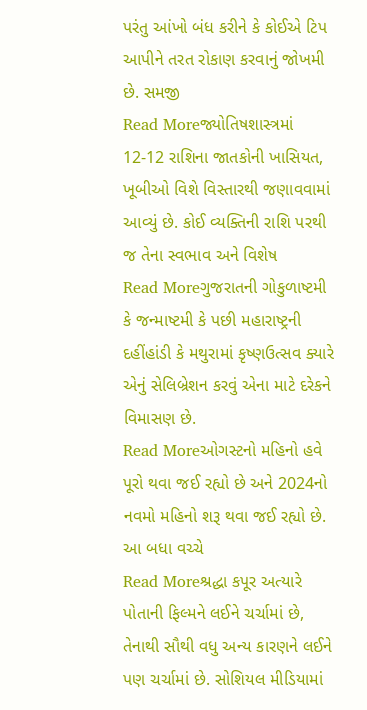પરંતુ આંખો બંધ કરીને કે કોઈએ ટિપ આપીને તરત રોકાણ કરવાનું જોખમી છે. સમજી
Read Moreજ્યોતિષશાસ્ત્રમાં 12-12 રાશિના જાતકોની ખાસિયત, ખૂબીઓ વિશે વિસ્તારથી જણાવવામાં આવ્યું છે. કોઈ વ્યક્તિની રાશિ પરથી જ તેના સ્વભાવ અને વિશેષ
Read Moreગુજરાતની ગોકુળાષ્ટમી કે જન્માષ્ટમી કે પછી મહારાષ્ટ્રની દહીંહાંડી કે મથુરામાં કૃષ્ણઉત્સવ ક્યારે એનું સેલિબ્રેશન કરવું એના માટે દરેકને વિમાસણ છે.
Read Moreઓગસ્ટનો મહિનો હવે પૂરો થવા જઈ રહ્યો છે અને 2024નો નવમો મહિનો શરૂ થવા જઈ રહ્યો છે. આ બધા વચ્ચે
Read Moreશ્રદ્ધા કપૂર અત્યારે પોતાની ફિલ્મને લઈને ચર્ચામાં છે, તેનાથી સૌથી વધુ અન્ય કારણને લઈને પણ ચર્ચામાં છે. સોશિયલ મીડિયામાં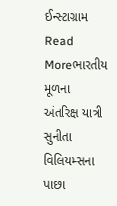ઈન્સ્ટાગ્રામ
Read Moreભારતીય મૂળના અંતરિક્ષ યાત્રી સુનીતા વિલિયમ્સના પાછા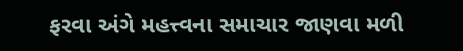ફરવા અંગે મહત્ત્વના સમાચાર જાણવા મળી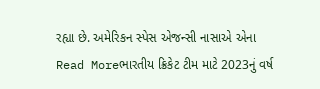રહ્યા છે. અમેરિકન સ્પેસ એજન્સી નાસાએ એના
Read Moreભારતીય ક્રિકેટ ટીમ માટે 2023નું વર્ષ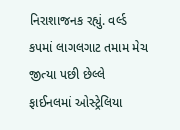નિરાશાજનક રહ્યું. વર્લ્ડ કપમાં લાગલગાટ તમામ મેચ જીત્યા પછી છેલ્લે ફાઈનલમાં ઓસ્ટ્રેલિયા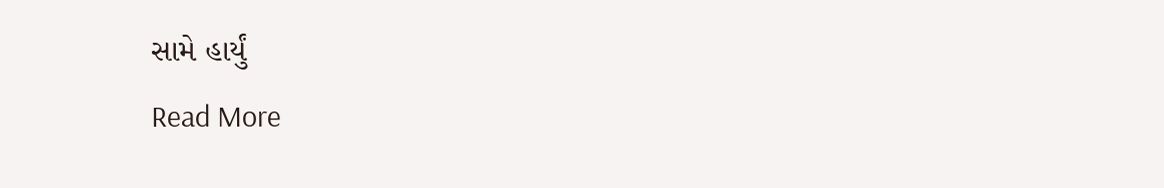સામે હાર્યું
Read More